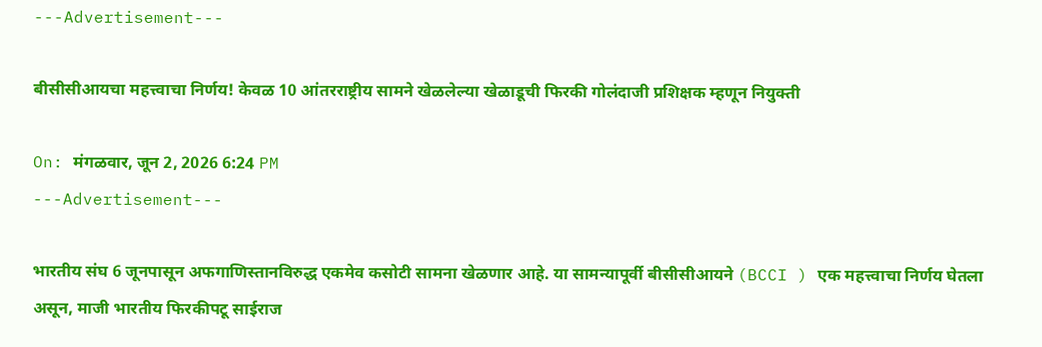---Advertisement---

बीसीसीआयचा महत्त्वाचा निर्णय! केवळ 10 आंतरराष्ट्रीय सामने खेळलेल्या खेळाडूची फिरकी गोलंदाजी प्रशिक्षक म्हणून नियुक्ती

On: मंगळवार, जून 2, 2026 6:24 PM
---Advertisement---

भारतीय संघ 6 जूनपासून अफगाणिस्तानविरुद्ध एकमेव कसोटी सामना खेळणार आहे. या सामन्यापूर्वी बीसीसीआयने (BCCI ) एक महत्त्वाचा निर्णय घेतला असून, माजी भारतीय फिरकीपटू साईराज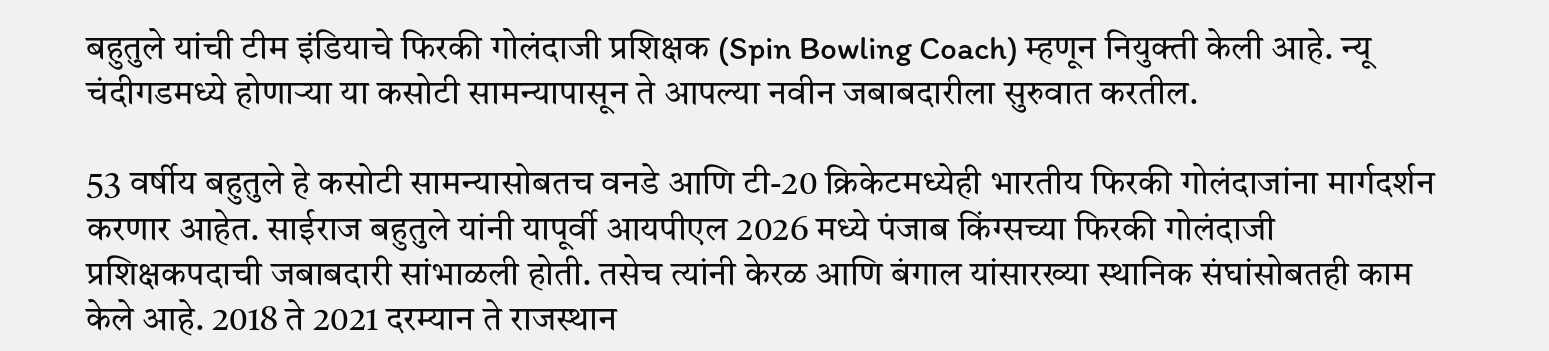बहुतुले यांची टीम इंडियाचे फिरकी गोलंदाजी प्रशिक्षक (Spin Bowling Coach) म्हणून नियुक्ती केली आहे. न्यू चंदीगडमध्ये होणाऱ्या या कसोटी सामन्यापासून ते आपल्या नवीन जबाबदारीला सुरुवात करतील.

53 वर्षीय बहुतुले हे कसोटी सामन्यासोबतच वनडे आणि टी-20 क्रिकेटमध्येही भारतीय फिरकी गोलंदाजांना मार्गदर्शन करणार आहेत. साईराज बहुतुले यांनी यापूर्वी आयपीएल 2026 मध्ये पंजाब किंग्सच्या फिरकी गोलंदाजी प्रशिक्षकपदाची जबाबदारी सांभाळली होती. तसेच त्यांनी केरळ आणि बंगाल यांसारख्या स्थानिक संघांसोबतही काम केले आहे. 2018 ते 2021 दरम्यान ते राजस्थान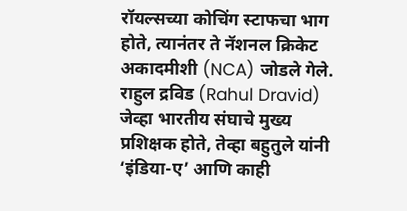रॉयल्सच्या कोचिंग स्टाफचा भाग होते, त्यानंतर ते नॅशनल क्रिकेट अकादमीशी (NCA) जोडले गेले. राहुल द्रविड (Rahul Dravid) जेव्हा भारतीय संघाचे मुख्य प्रशिक्षक होते, तेव्हा बहुतुले यांनी ‘इंडिया-ए’ आणि काही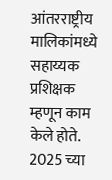आंतरराष्ट्रीय मालिकांमध्ये सहाय्यक प्रशिक्षक म्हणून काम केले होते. 2025 च्या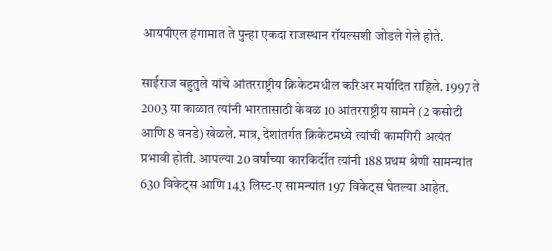आयपीएल हंगामात ते पुन्हा एकदा राजस्थान रॉयल्सशी जोडले गेले होते.

साईराज बहुतुले यांचे आंतरराष्ट्रीय क्रिकेटमधील करिअर मर्यादित राहिले. 1997 ते 2003 या काळात त्यांनी भारतासाठी केवळ 10 आंतरराष्ट्रीय सामने (2 कसोटी आणि 8 वनडे) खेळले. मात्र, देशांतर्गत क्रिकेटमध्ये त्यांची कामगिरी अत्यंत प्रभावी होती. आपल्या 20 वर्षांच्या कारकिर्दीत त्यांनी 188 प्रथम श्रेणी सामन्यांत 630 विकेट्स आणि 143 लिस्ट-ए सामन्यांत 197 विकेट्स घेतल्या आहेत.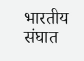भारतीय संघात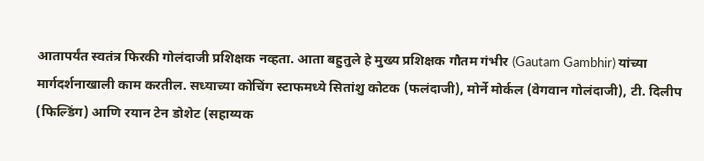आतापर्यंत स्वतंत्र फिरकी गोलंदाजी प्रशिक्षक नव्हता. आता बहुतुले हे मुख्य प्रशिक्षक गौतम गंभीर (Gautam Gambhir) यांच्या मार्गदर्शनाखाली काम करतील. सध्याच्या कोचिंग स्टाफमध्ये सितांशु कोटक (फलंदाजी), मोर्ने मोर्कल (वेगवान गोलंदाजी), टी. दिलीप (फिल्डिंग) आणि रयान टेन डोशेट (सहाय्यक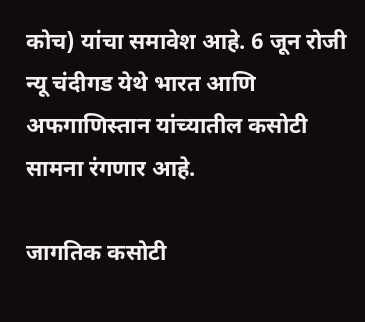कोच) यांचा समावेश आहे. 6 जून रोजी न्यू चंदीगड येथे भारत आणि अफगाणिस्तान यांच्यातील कसोटी सामना रंगणार आहे.

जागतिक कसोटी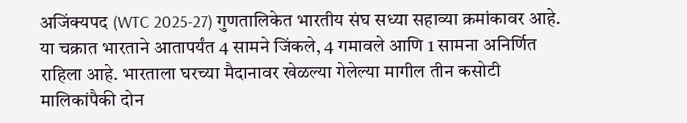अजिंक्यपद (WTC 2025-27) गुणतालिकेत भारतीय संघ सध्या सहाव्या क्रमांकावर आहे. या चक्रात भारताने आतापर्यंत 4 सामने जिंकले, 4 गमावले आणि 1 सामना अनिर्णित राहिला आहे. भारताला घरच्या मैदानावर खेळल्या गेलेल्या मागील तीन कसोटी मालिकांपैकी दोन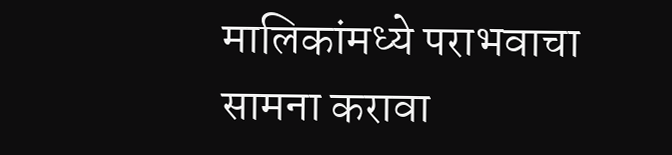मालिकांमध्ये पराभवाचा सामना करावा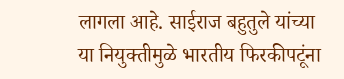लागला आहे. साईराज बहुतुले यांच्या या नियुक्तीमुळे भारतीय फिरकीपटूंना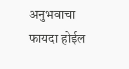अनुभवाचा फायदा होईल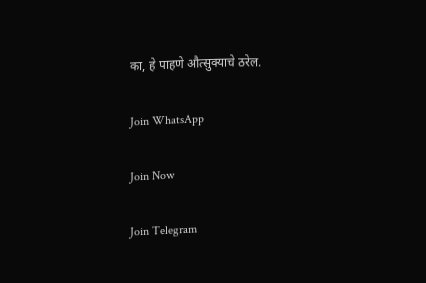का, हे पाहणे औत्सुक्याचे ठरेल.

Join WhatsApp

Join Now

Join Telegram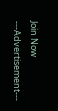Join Now
---Advertisement---